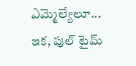ఎమ్మెల్యేలూ... ఇక‌, పుల్ టైమ్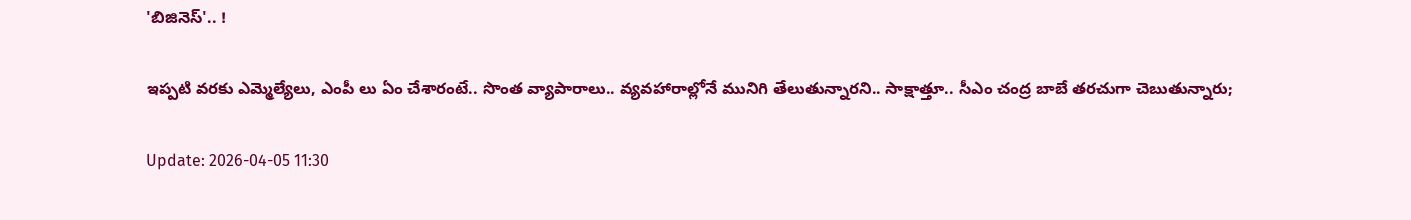'బిజినెస్'.. !

ఇప్ప‌టి వ‌ర‌కు ఎమ్మెల్యేలు, ఎంపీ లు ఏం చేశారంటే.. సొంత వ్యాపారాలు.. వ్య‌వ‌హారాల్లోనే మునిగి తేలుతున్నార‌ని.. సాక్షాత్తూ.. సీఎం చంద్ర బాబే త‌ర‌చుగా చెబుతున్నారు;

Update: 2026-04-05 11:30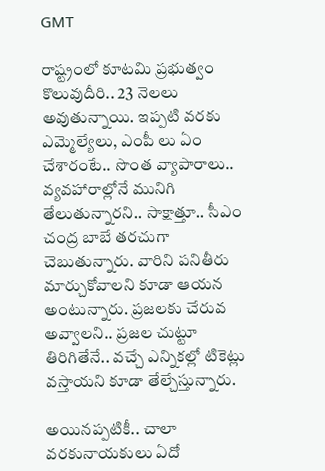GMT

రాష్ట్రంలో కూట‌మి ప్ర‌భుత్వం కొలువుదీరి.. 23 నెల‌లు అవుతున్నాయి. ఇప్ప‌టి వ‌ర‌కు ఎమ్మెల్యేలు, ఎంపీ లు ఏం చేశారంటే.. సొంత వ్యాపారాలు.. వ్య‌వ‌హారాల్లోనే మునిగి తేలుతున్నార‌ని.. సాక్షాత్తూ.. సీఎం చంద్ర బాబే త‌ర‌చుగా చెబుతున్నారు. వారిని ప‌నితీరు మార్చుకోవాల‌ని కూడా ఆయ‌న అంటున్నారు. ప్ర‌జ‌ల‌కు చేరువ అవ్వాల‌ని.. ప్ర‌జ‌ల చుట్టూ తిరిగితేనే.. వ‌చ్చే ఎన్నిక‌ల్లో టికెట్లు వ‌స్తాయ‌ని కూడా తేల్చేస్తున్నారు.

అయిన‌ప్ప‌టికీ.. చాలా వ‌రకునాయ‌కులు ఏదో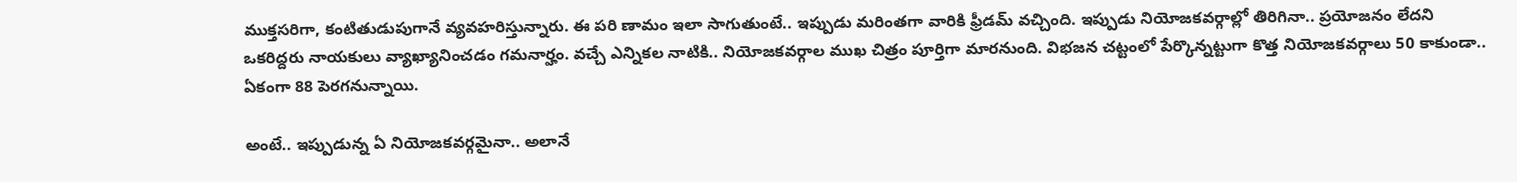ముక్త‌స‌రిగా, కంటితుడుపుగానే వ్య‌వ‌హ‌రిస్తున్నారు. ఈ ప‌రి ణామం ఇలా సాగుతుంటే.. ఇప్పుడు మ‌రింత‌గా వారికి ఫ్రీడ‌మ్ వ‌చ్చింది. ఇప్పుడు నియోజ‌క‌వ‌ర్గాల్లో తిరిగినా.. ప్ర‌యోజ‌నం లేద‌ని ఒక‌రిద్ద‌రు నాయ‌కులు వ్యాఖ్యానించ‌డం గ‌మ‌నార్హం. వ‌చ్చే ఎన్నిక‌ల నాటికి.. నియోజ‌క‌వ‌ర్గాల ముఖ చిత్రం పూర్తిగా మార‌నుంది. విభ‌జ‌న చ‌ట్టంలో పేర్కొన్నట్టుగా కొత్త నియోజ‌క‌వ‌ర్గాలు 50 కాకుండా.. ఏకంగా 88 పెర‌గ‌నున్నాయి.

అంటే.. ఇప్పుడున్న ఏ నియోజ‌క‌వ‌ర్గ‌మైనా.. అలానే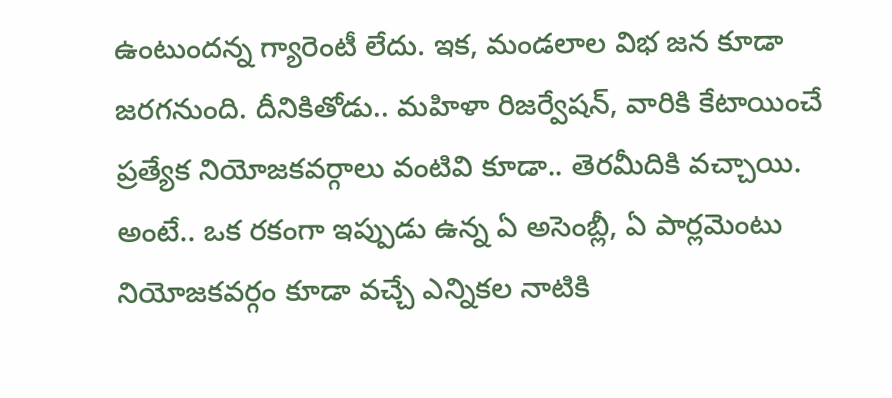ఉంటుంద‌న్న గ్యారెంటీ లేదు. ఇక‌, మండ‌లాల విభ జ‌న కూడా జ‌ర‌గ‌నుంది. దీనికితోడు.. మ‌హిళా రిజ‌ర్వేష‌న్‌, వారికి కేటాయించే ప్ర‌త్యేక నియోజ‌క‌వ‌ర్గాలు వంటివి కూడా.. తెర‌మీదికి వ‌చ్చాయి. అంటే.. ఒక ర‌కంగా ఇప్పుడు ఉన్న ఏ అసెంబ్లీ, ఏ పార్ల‌మెంటు నియోజ‌క‌వ‌ర్గం కూడా వ‌చ్చే ఎన్నిక‌ల నాటికి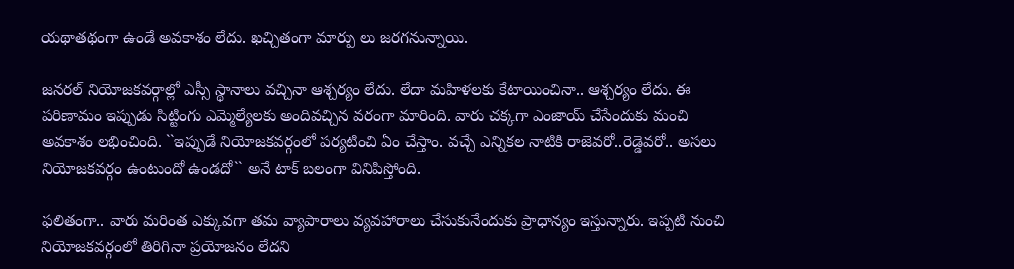య‌థాత‌థంగా ఉండే అవ‌కాశం లేదు. ఖ‌చ్చితంగా మార్పు లు జ‌ర‌గ‌నున్నాయి.

జ‌న‌ర‌ల్ నియోజ‌క‌వ‌ర్గాల్లో ఎస్సీ స్థానాలు వ‌చ్చినా ఆశ్చ‌ర్యం లేదు. లేదా మ‌హిళ‌ల‌కు కేటాయించినా.. ఆశ్చ‌ర్యం లేదు. ఈ ప‌రిణామం ఇప్పుడు సిట్టింగు ఎమ్మెల్యేల‌కు అందివ‌చ్చిన వ‌రంగా మారింది. వారు చ‌క్క‌గా ఎంజాయ్ చేసేందుకు మంచి అవ‌కాశం ల‌భించింది. ``ఇప్పుడే నియోజ‌క‌వ‌ర్గంలో ప‌ర్య‌టించి ఏం చేస్తాం. వ‌చ్చే ఎన్నిక‌ల నాటికి రాజెవ‌రో..రెడ్డెవ‌రో.. అస‌లు నియోజ‌క‌వ‌ర్గం ఉంటుందో ఉండ‌దో`` అనే టాక్ బ‌లంగా వినిపిస్తోంది.

ఫ‌లితంగా.. వారు మ‌రింత ఎక్కువ‌గా త‌మ వ్యాపారాలు వ్య‌వ‌హారాలు చేసుకునేందుకు ప్రాధాన్యం ఇస్తున్నారు. ఇప్ప‌టి నుంచి నియోజ‌క‌వ‌ర్గంలో తిరిగినా ప్ర‌యోజ‌నం లేద‌ని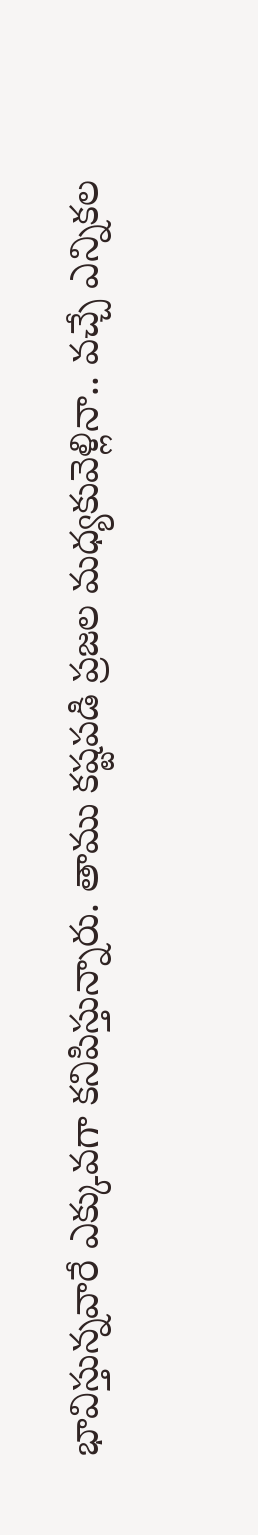భావిస్తున్న‌వారే ఎక్కువ‌గా క‌నిపిస్తున్నారు. తాము క‌ష్ట‌ప‌డి ప్ర‌జ‌ల మ‌ధ్య‌కువెళ్లినా.. వ‌చ్చే ఎన్నిక‌ల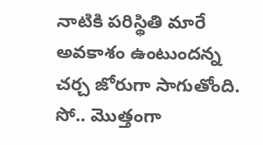నాటికి ప‌రిస్థితి మారే అవ‌కాశం ఉంటుంద‌న్న చ‌ర్చ జోరుగా సాగుతోంది. సో.. మొత్తంగా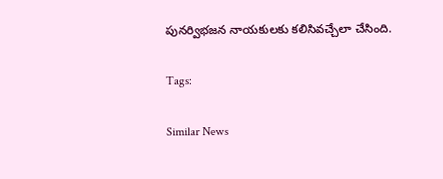పున‌ర్విభ‌జ‌న నాయ‌కుల‌కు క‌లిసివ‌చ్చేలా చేసింది.

Tags:

Similar News